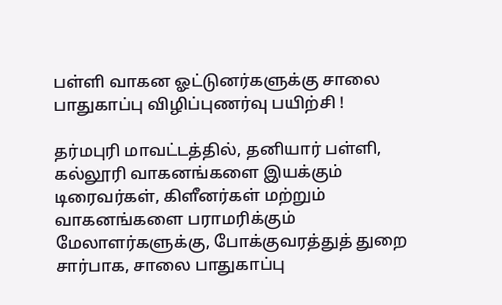பள்ளி வாகன ஓட்டுனர்களுக்கு சாலை பாதுகாப்பு விழிப்புணர்வு பயிற்சி !

தர்மபுரி மாவட்டத்தில், தனியார் பள்ளி, கல்லூரி வாகனங்களை இயக்கும் டிரைவர்கள், கிளீனர்கள் மற்றும் வாகனங்களை பராமரிக்கும் மேலாளர்களுக்கு, போக்குவரத்துத் துறை சார்பாக, சாலை பாதுகாப்பு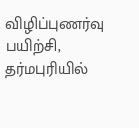விழிப்புணர்வு பயிற்சி, தர்மபுரியில்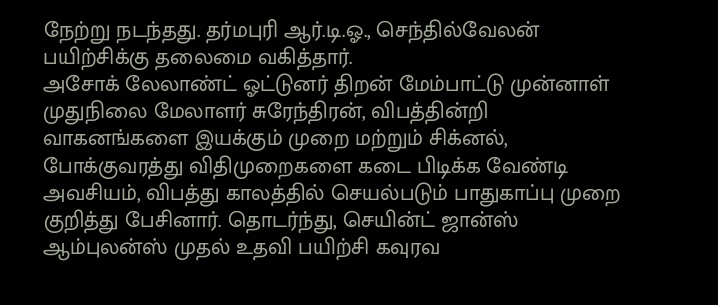நேற்று நடந்தது. தர்மபுரி ஆர்.டி.ஓ., செந்தில்வேலன் பயிற்சிக்கு தலைமை வகித்தார்.
அசோக் லேலாண்ட் ஓட்டுனர் திறன் மேம்பாட்டு முன்னாள் முதுநிலை மேலாளர் சுரேந்திரன், விபத்தின்றி வாகனங்களை இயக்கும் முறை மற்றும் சிக்னல், போக்குவரத்து விதிமுறைகளை கடை பிடிக்க வேண்டி அவசியம், விபத்து காலத்தில் செயல்படும் பாதுகாப்பு முறை குறித்து பேசினார். தொடர்ந்து, செயின்ட் ஜான்ஸ் ஆம்புலன்ஸ் முதல் உதவி பயிற்சி கவுரவ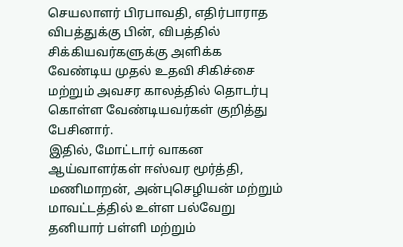செயலாளர் பிரபாவதி, எதிர்பாராத விபத்துக்கு பின், விபத்தில் சிக்கியவர்களுக்கு அளிக்க வேண்டிய முதல் உதவி சிகிச்சை மற்றும் அவசர காலத்தில் தொடர்பு கொள்ள வேண்டியவர்கள் குறித்து பேசினார்.
இதில், மோட்டார் வாகன ஆய்வாளர்கள் ஈஸ்வர மூர்த்தி, மணிமாறன், அன்புசெழியன் மற்றும் மாவட்டத்தில் உள்ள பல்வேறு தனியார் பள்ளி மற்றும்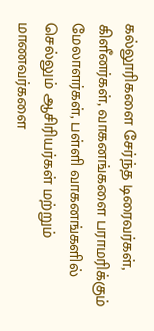கல்லூரிகளை சேர்ந்த டிரைவர்கள், கிளீனர்கள், வாகனங்களை பராமரிக்கும் மேலாளர்கள், பள்ளி வாகனங்களில் செல்லும் ஆசிரியர்கள் மற்றும் மாணவர்களை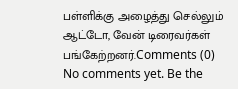பள்ளிக்கு அழைத்து செல்லும் ஆட்டோ, வேன் டிரைவர்கள் பங்கேற்றனர்.Comments (0)
No comments yet. Be the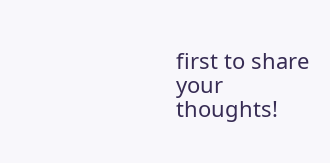first to share your thoughts!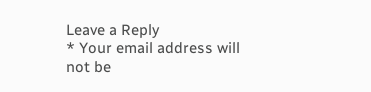Leave a Reply
* Your email address will not be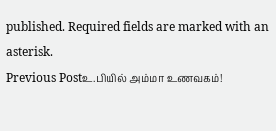published. Required fields are marked with an asterisk.
Previous Postஉ.பியில் அம்மா உணவகம்!